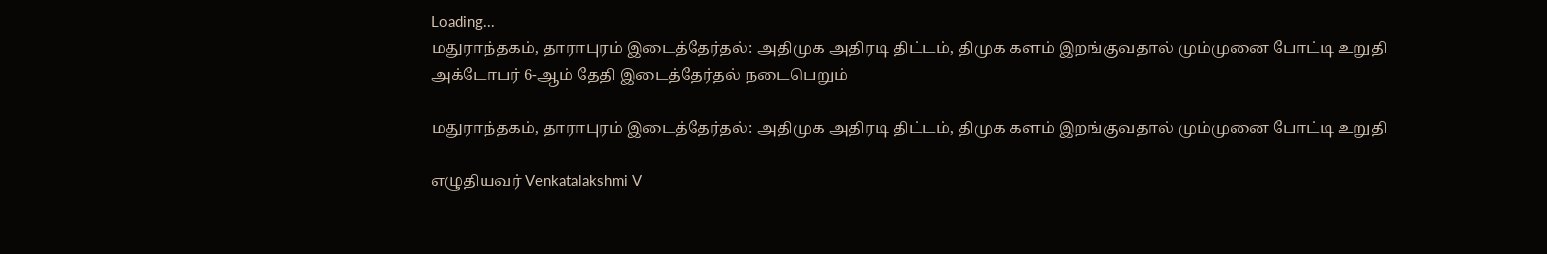Loading...
மதுராந்தகம், தாராபுரம் இடைத்தேர்தல்: அதிமுக அதிரடி திட்டம், திமுக களம் இறங்குவதால் மும்முனை போட்டி உறுதி
அக்டோபர் 6-ஆம் தேதி இடைத்தேர்தல் நடைபெறும்

மதுராந்தகம், தாராபுரம் இடைத்தேர்தல்: அதிமுக அதிரடி திட்டம், திமுக களம் இறங்குவதால் மும்முனை போட்டி உறுதி

எழுதியவர் Venkatalakshmi V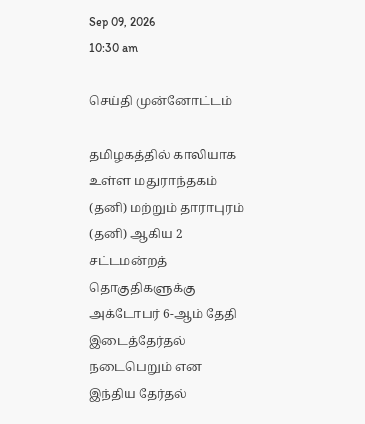Sep 09, 2026
10:30 am

செய்தி முன்னோட்டம்

தமிழகத்தில் காலியாக உள்ள மதுராந்தகம் (தனி) மற்றும் தாராபுரம் (தனி) ஆகிய 2 சட்டமன்றத் தொகுதிகளுக்கு அக்டோபர் 6-ஆம் தேதி இடைத்தேர்தல் நடைபெறும் என இந்திய தேர்தல்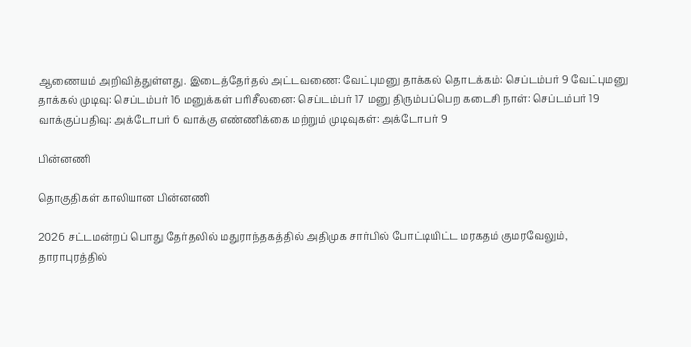ஆணையம் அறிவித்துள்ளது. இடைத்தேர்தல் அட்டவணை: வேட்புமனு தாக்கல் தொடக்கம்: செப்டம்பர் 9 வேட்புமனு தாக்கல் முடிவு: செப்டம்பர் 16 மனுக்கள் பரிசீலனை: செப்டம்பர் 17 மனு திரும்பப்பெற கடைசி நாள்: செப்டம்பர் 19 வாக்குப்பதிவு: அக்டோபர் 6 வாக்கு எண்ணிக்கை மற்றும் முடிவுகள்: அக்டோபர் 9

பின்னணி

தொகுதிகள் காலியான பின்னணி

2026 சட்டமன்றப் பொது தேர்தலில் மதுராந்தகத்தில் அதிமுக சார்பில் போட்டியிட்ட மரகதம் குமரவேலும், தாராபுரத்தில்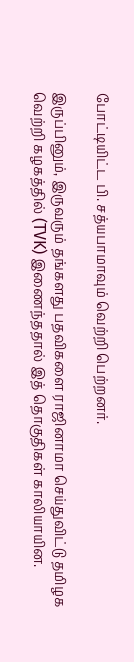போட்டியிட்ட பி. சத்யபாமாவும் வெற்றி பெற்றனர்.

இருப்பினும், இருவரும் தங்களது பதவிகளை ராஜினாமா செய்துவிட்டு தமிழக வெற்றி கழகத்தில் (TVK) இணைந்ததால் இத் தொகுதிகள் காலியாயின.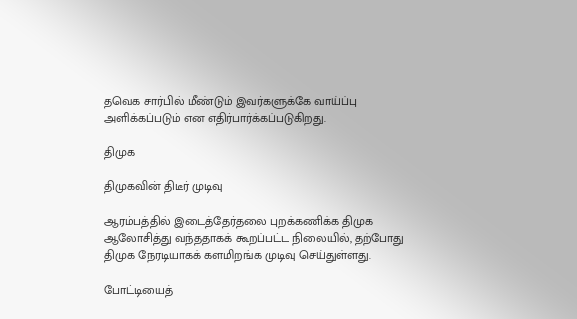தவெக சார்பில் மீண்டும் இவர்களுக்கே வாய்ப்பு அளிக்கப்படும் என எதிர்பார்க்கப்படுகிறது.

திமுக

திமுகவின் திடீர் முடிவு

ஆரம்பத்தில் இடைத்தேர்தலை புறக்கணிக்க திமுக ஆலோசித்து வந்ததாகக் கூறப்பட்ட நிலையில், தற்போது திமுக நேரடியாகக் களமிறங்க முடிவு செய்துள்ளது.

போட்டியைத்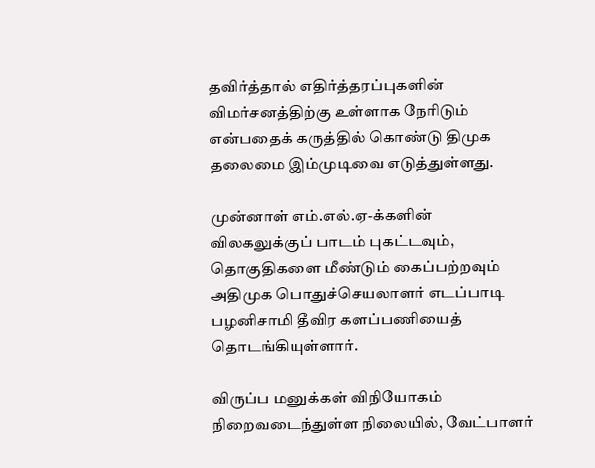தவிர்த்தால் எதிர்த்தரப்புகளின் விமர்சனத்திற்கு உள்ளாக நேரிடும் என்பதைக் கருத்தில் கொண்டு திமுக தலைமை இம்முடிவை எடுத்துள்ளது.

முன்னாள் எம்.எல்.ஏ-க்களின் விலகலுக்குப் பாடம் புகட்டவும், தொகுதிகளை மீண்டும் கைப்பற்றவும் அதிமுக பொதுச்செயலாளர் எடப்பாடி பழனிசாமி தீவிர களப்பணியைத் தொடங்கியுள்ளார்.

விருப்ப மனுக்கள் விநியோகம் நிறைவடைந்துள்ள நிலையில், வேட்பாளர்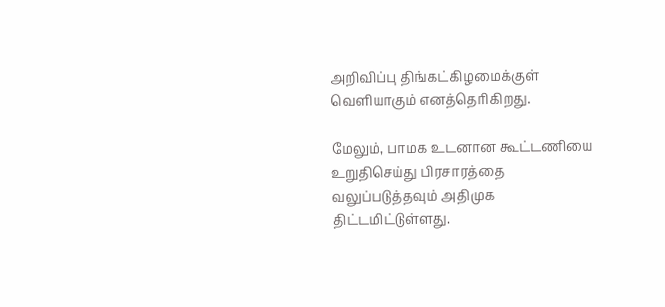அறிவிப்பு திங்கட்கிழமைக்குள் வெளியாகும் எனத்தெரிகிறது.

மேலும், பாமக உடனான கூட்டணியை உறுதிசெய்து பிரசாரத்தை வலுப்படுத்தவும் அதிமுக திட்டமிட்டுள்ளது.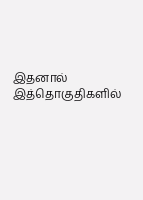இதனால் இத்தொகுதிகளில்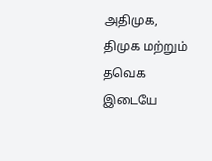அதிமுக, திமுக மற்றும் தவெக இடையே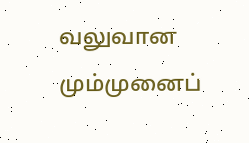வலுவான மும்முனைப்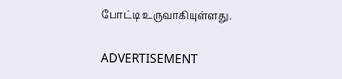போட்டி உருவாகியுள்ளது.

ADVERTISEMENT